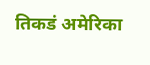तिकडं अमेरिका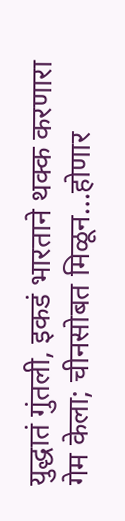युद्धातं गुंतली, इकडं भारताने थक्क करणारा गेम केला; चीनसोबत मिळून…होणार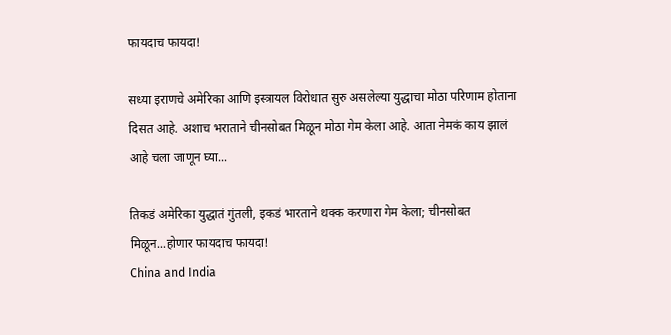फायदाच फायदा!

सध्या इराणचे अमेरिका आणि इस्त्रायल विरोधात सुरु असलेल्या युद्धाचा मोठा परिणाम होताना दिसत आहे. अशाच भराताने चीनसोबत मिळून मोठा गेम केला आहे. आता नेमकं काय झालं आहे चला जाणून घ्या...

तिकडं अमेरिका युद्धातं गुंतली, इकडं भारताने थक्क करणारा गेम केला; चीनसोबत मिळून...होणार फायदाच फायदा!
China and India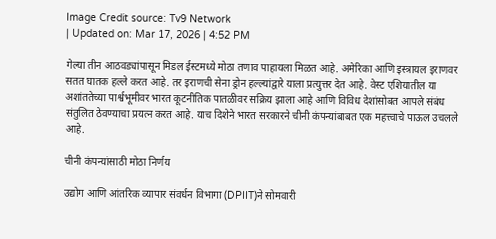Image Credit source: Tv9 Network
| Updated on: Mar 17, 2026 | 4:52 PM

गेल्या तीन आठवड्यांपासून मिडल ईस्टमध्ये मोठा तणाव पाहायला मिळत आहे. अमेरिका आणि इस्त्रायल इराणवर सतत घातक हल्ले करत आहे. तर इराणची सेना ड्रोन हल्ल्यांद्वारे याला प्रत्युत्तर देत आहे. वेस्ट एशियातील या अशांततेच्या पार्श्वभूमीवर भारत कूटनीतिक पातळीवर सक्रिय झाला आहे आणि विविध देशांसोबत आपले संबंध संतुलित ठेवण्याचा प्रयत्न करत आहे. याच दिशेने भारत सरकारने चीनी कंपन्यांबाबत एक महत्त्वाचे पाऊल उचलले आहे.

चीनी कंपन्यांसाठी मोठा निर्णय

उद्योग आणि आंतरिक व्यापार संवर्धन विभागा (DPIIT)ने सोमवारी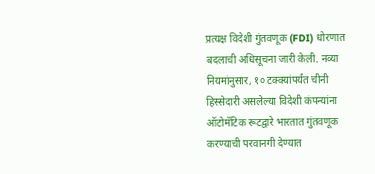प्रत्यक्ष विदेशी गुंतवणूक (FDI) धोरणात बदलाची अधिसूचना जारी केली. नव्या नियमांनुसार, १० टक्क्यांपर्यंत चीनी हिस्सेदारी असलेल्या विदेशी कंपन्यांना ऑटोमॅटिक रूटद्वारे भारतात गुंतवणूक करण्याची परवानगी देण्यात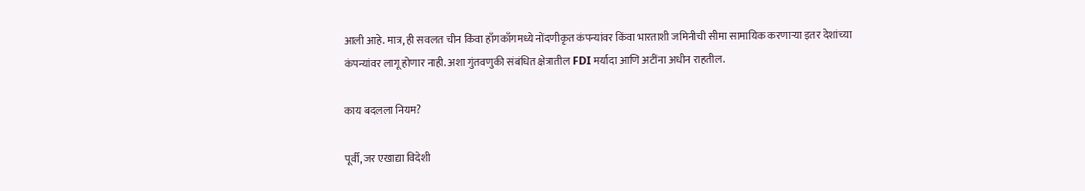आली आहे. मात्र, ही सवलत चीन किंवा हाँगकाँगमध्ये नोंदणीकृत कंपन्यांवर किंवा भारताशी जमिनीची सीमा सामायिक करणाऱ्या इतर देशांच्या कंपन्यांवर लागू होणार नाही. अशा गुंतवणुकी संबंधित क्षेत्रातील FDI मर्यादा आणि अटींना अधीन राहतील.

काय बदलला नियम?

पूर्वी, जर एखाद्या विदेशी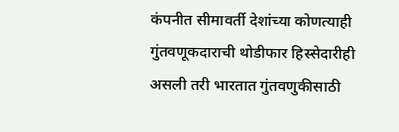कंपनीत सीमावर्ती देशांच्या कोणत्याही गुंतवणूकदाराची थोडीफार हिस्सेदारीही असली तरी भारतात गुंतवणुकीसाठी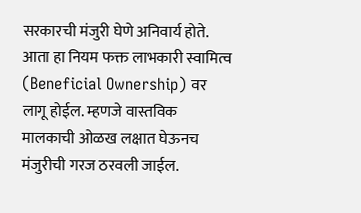सरकारची मंजुरी घेणे अनिवार्य होते. आता हा नियम फक्त लाभकारी स्वामित्व (Beneficial Ownership) वर लागू होईल. म्हणजे वास्तविक मालकाची ओळख लक्षात घेऊनच मंजुरीची गरज ठरवली जाईल.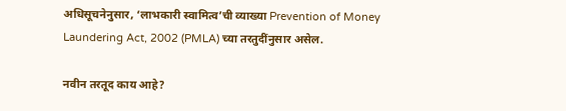अधिसूचनेनुसार, ‘लाभकारी स्वामित्व’ची व्याख्या Prevention of Money Laundering Act, 2002 (PMLA) च्या तरतुदींनुसार असेल.

नवीन तरतूद काय आहे?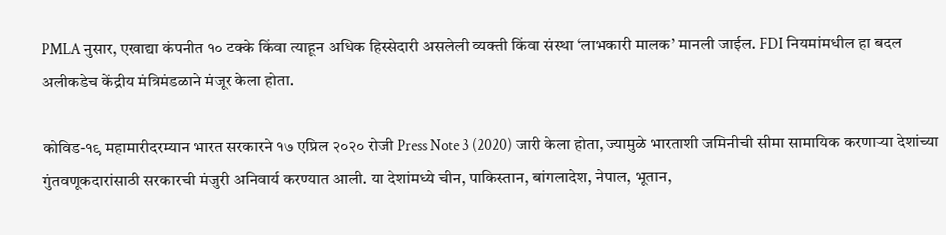PMLA नुसार, एखाद्या कंपनीत १० टक्के किंवा त्याहून अधिक हिस्सेदारी असलेली व्यक्ती किंवा संस्था ‘लाभकारी मालक’ मानली जाईल. FDI नियमांमधील हा बदल अलीकडेच केंद्रीय मंत्रिमंडळाने मंजूर केला होता.

कोविड-१९ महामारीदरम्यान भारत सरकारने १७ एप्रिल २०२० रोजी Press Note 3 (2020) जारी केला होता, ज्यामुळे भारताशी जमिनीची सीमा सामायिक करणाऱ्या देशांच्या गुंतवणूकदारांसाठी सरकारची मंजुरी अनिवार्य करण्यात आली. या देशांमध्ये चीन, पाकिस्तान, बांगलादेश, नेपाल, भूतान,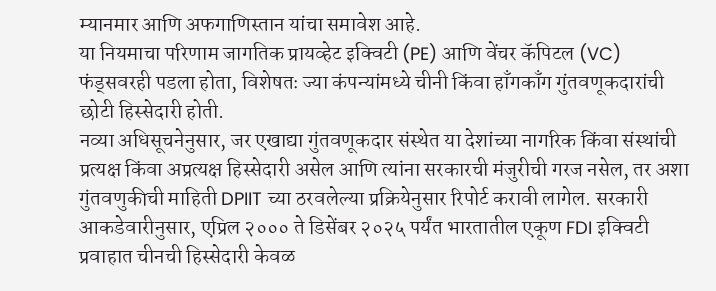म्यानमार आणि अफगाणिस्तान यांचा समावेश आहे.
या नियमाचा परिणाम जागतिक प्रायव्हेट इक्विटी (PE) आणि वेंचर कॅपिटल (VC) फंड्सवरही पडला होता, विशेषतः ज्या कंपन्यांमध्ये चीनी किंवा हाँगकाँग गुंतवणूकदारांची छोटी हिस्सेदारी होती.
नव्या अधिसूचनेनुसार, जर एखाद्या गुंतवणूकदार संस्थेत या देशांच्या नागरिक किंवा संस्थांची प्रत्यक्ष किंवा अप्रत्यक्ष हिस्सेदारी असेल आणि त्यांना सरकारची मंजुरीची गरज नसेल, तर अशा गुंतवणुकीची माहिती DPIIT च्या ठरवलेल्या प्रक्रियेनुसार रिपोर्ट करावी लागेल. सरकारी आकडेवारीनुसार, एप्रिल २००० ते डिसेंबर २०२५ पर्यंत भारतातील एकूण FDI इक्विटी प्रवाहात चीनची हिस्सेदारी केवळ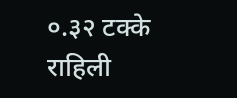०.३२ टक्के राहिली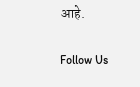आहे.

Follow Us